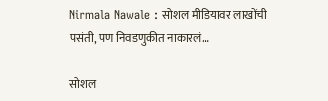Nirmala Nawale : सोशल मीडियावर लाखोंची पसंती, पण निवडणुकीत नाकारलं…

सोशल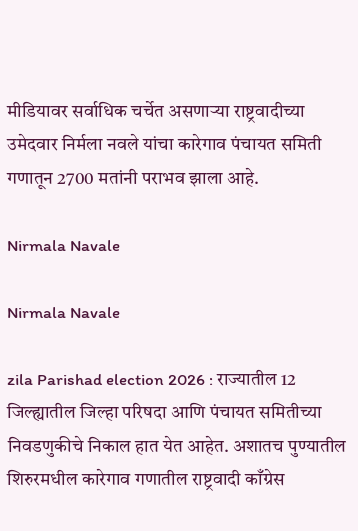मीडियावर सर्वाधिक चर्चेत असणाऱ्या राष्ट्रवादीच्या उमेदवार निर्मला नवले यांचा कारेगाव पंचायत समिती गणातून 2700 मतांनी पराभव झाला आहे.

Nirmala Navale

Nirmala Navale

zila Parishad election 2026 : राज्यातील 12 जिल्ह्यातील जिल्हा परिषदा आणि पंचायत समितीच्या निवडणुकीचे निकाल हात येत आहेत. अशातच पुण्यातील शिरुरमधील कारेगाव गणातील राष्ट्रवादी काँग्रेस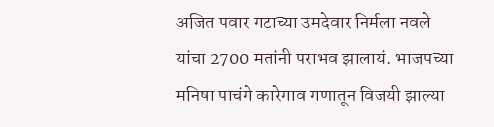अजित पवार गटाच्या उमदेवार निर्मला नवले यांचा 2700 मतांनी पराभव झालायं. भाजपच्या मनिषा पाचंगे कारेगाव गणातून विजयी झाल्या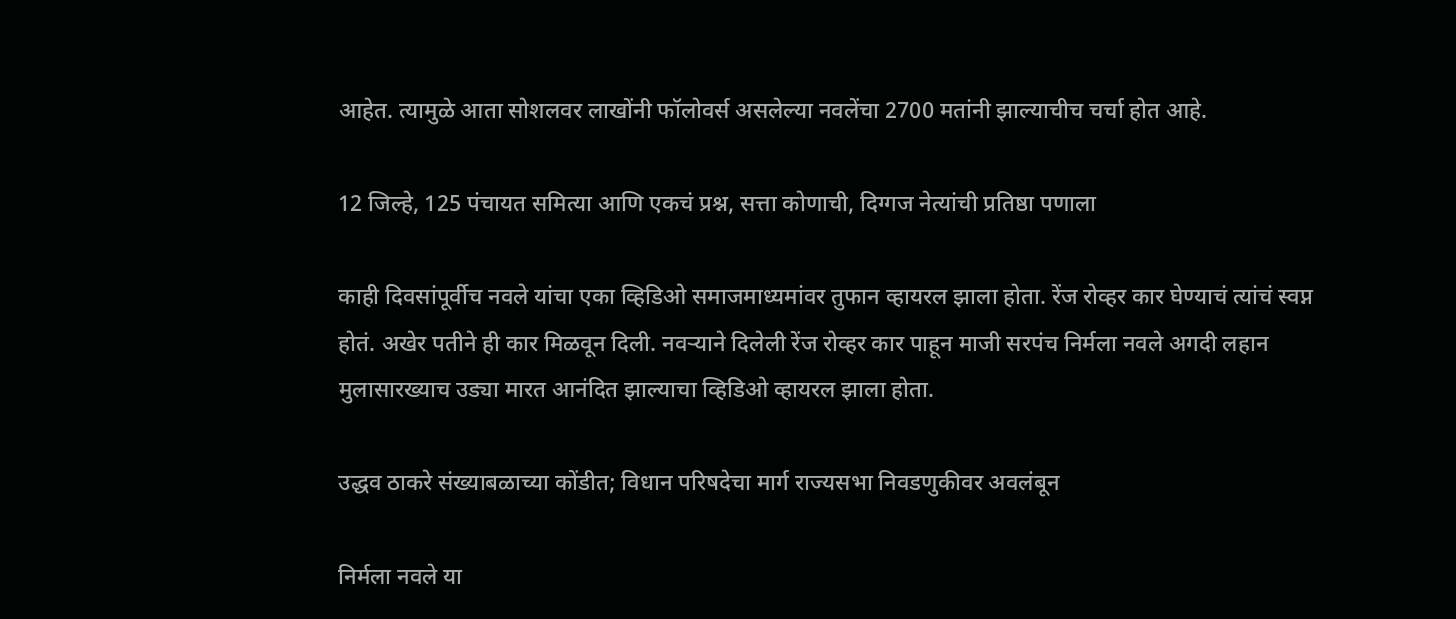आहेत. त्यामुळे आता सोशलवर लाखोंनी फॉलोवर्स असलेल्या नवलेंचा 2700 मतांनी झाल्याचीच चर्चा होत आहे.

12 जिल्हे, 125 पंचायत समित्या आणि एकचं प्रश्न, सत्ता कोणाची, दिग्गज नेत्यांची प्रतिष्ठा पणाला

काही दिवसांपूर्वीच नवले यांचा एका व्हिडिओ समाजमाध्यमांवर तुफान व्हायरल झाला होता. रेंज रोव्हर कार घेण्याचं त्यांचं स्वप्न होतं. अखेर पतीने ही कार मिळवून दिली. नवऱ्याने दिलेली रेंज रोव्हर कार पाहून माजी सरपंच निर्मला नवले अगदी लहान मुलासारख्याच उड्या मारत आनंदित झाल्याचा व्हिडिओ व्हायरल झाला होता.

उद्धव ठाकरे संख्याबळाच्या कोंडीत; विधान परिषदेचा मार्ग राज्यसभा निवडणुकीवर अवलंबून

निर्मला नवले या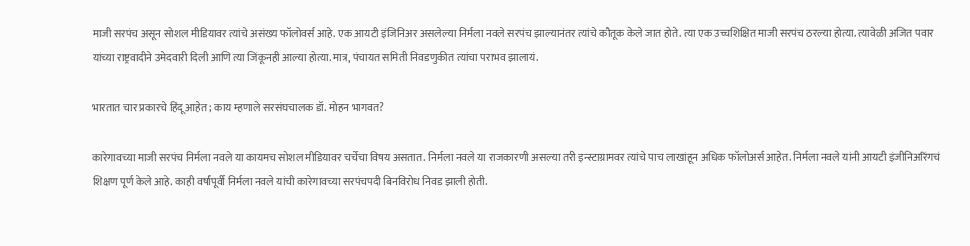माजी सरपंच असून सोशल मीडियावर त्यांचे असंख्य फॉलोवर्स आहे. एक आयटी इंजिनिअर असलेल्या निर्मला नवले सरपंच झाल्यानंतर त्यांचे कौतूक केले जात होते. त्या एक उच्चशिक्षित माजी सरपंच ठरल्या होत्या. त्यावेळी अजित पवार यांच्या राष्ट्रवादीने उमेदवारी दिली आणि त्या जिंकूनही आल्या होत्या. मात्र, पंचायत समिती निवडणुकीत त्यांचा पराभव झालायं.

भारतात चार प्रकारचे हिंदू आहेत; काय म्हणाले सरसंघचालक डॉ. मोहन भागवत?

कारेगावच्या माजी सरपंच निर्मला नवले या कायमच सोशल मीडियावर चर्चेचा विषय असतात. निर्मला नवले या राजकारणी असल्या तरी इन्स्टाग्रामवर त्यांचे पाच लाखांहून अधिक फॉलोअर्स आहेत. निर्मला नवले यांनी आयटी इंजीनिअरिंगचं शिक्षण पूर्ण केले आहे. काही वर्षांपूर्वी निर्मला नवले यांची कारेगावच्या सरपंचपदी बिनविरोध निवड झाली होती.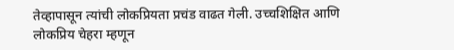तेव्हापासून त्यांची लोकप्रियता प्रचंड वाढत गेली. उच्चशिक्षित आणि लोकप्रिय चेहरा म्हणून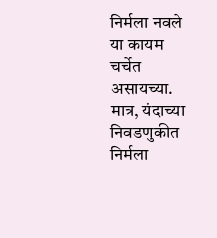निर्मला नवले या कायम चर्चेत असायच्या. मात्र, यंदाच्या निवडणुकीत निर्मला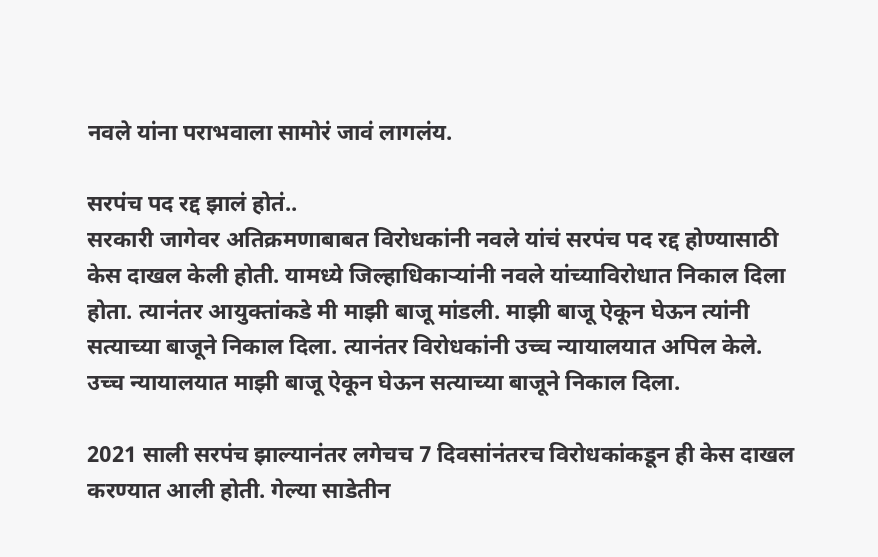नवले यांना पराभवाला सामोरं जावं लागलंय.

सरपंच पद रद्द झालं होतं..
सरकारी जागेवर अतिक्रमणाबाबत विरोधकांनी नवले यांचं सरपंच पद रद्द होण्यासाठी केस दाखल केली होती. यामध्ये जिल्हाधिकाऱ्यांनी नवले यांच्याविरोधात निकाल दिला होता. त्यानंतर आयुक्तांकडे मी माझी बाजू मांडली. माझी बाजू ऐकून घेऊन त्यांनी सत्याच्या बाजूने निकाल दिला. त्यानंतर विरोधकांनी उच्च न्यायालयात अपिल केले. उच्च न्यायालयात माझी बाजू ऐकून घेऊन सत्याच्या बाजूने निकाल दिला.

2021 साली सरपंच झाल्यानंतर लगेचच 7 दिवसांनंतरच विरोधकांकडून ही केस दाखल करण्यात आली होती. गेल्या साडेतीन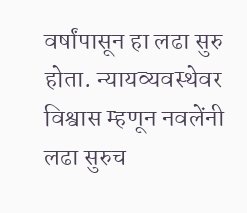वर्षांपासून हा लढा सुरु होता. न्यायव्यवस्थेवर विश्वास म्हणून नवलेंनी लढा सुरुच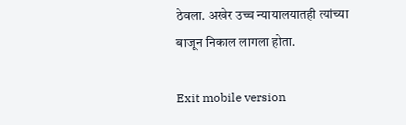ठेवला. अखेर उच्च न्यायालयातही त्यांच्या बाजून निकाल लागला होता.

Exit mobile version